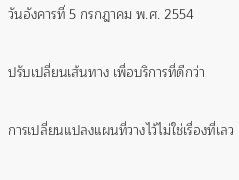วันอังคารที่ 5 กรกฎาคม พ.ศ. 2554

ปรับเปลี่ยนเส้นทาง เพื่อบริการที่ดีกว่า

การเปลี่ยนแปลงแผนที่วางไว้ไม่ใช่เรื่องที่เลว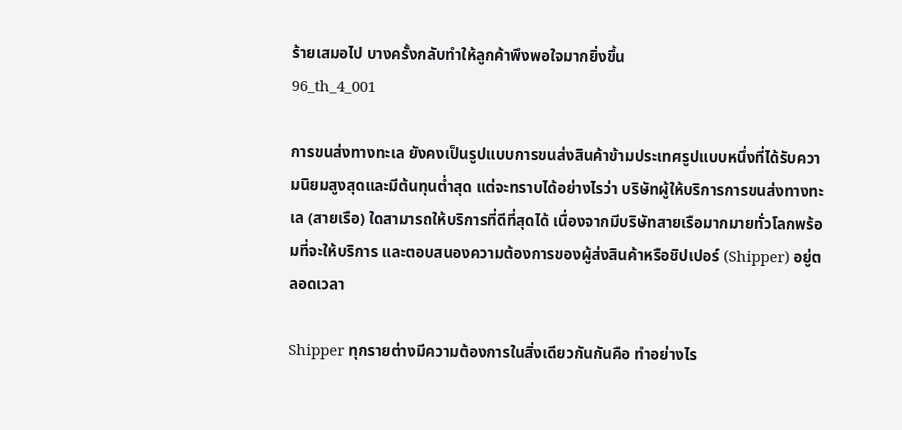ร้ายเสมอไป บางครั้งกลับทำให้ลูกค้าพึงพอใจมากยิ่งขึ้น
96_th_4_001

การขนส่งทางทะเล ยังคงเป็นรูปแบบการขนส่งสินค้าข้ามประเทศรูปแบบหนึ่งที่ได้รับความนิยมสูงสุดและมีต้นทุนต่ำสุด แต่จะทราบได้อย่างไรว่า บริษัทผู้ให้บริการการขนส่งทางทะเล (สายเรือ) ใดสามารถให้บริการที่ดีที่สุดได้ เนื่องจากมีบริษัทสายเรือมากมายทั่วโลกพร้อมที่จะให้บริการ และตอบสนองความต้องการของผู้ส่งสินค้าหรือชิปเปอร์ (Shipper) อยู่ตลอดเวลา

Shipper ทุกรายต่างมีความต้องการในสิ่งเดียวกันกันคือ ทำอย่างไร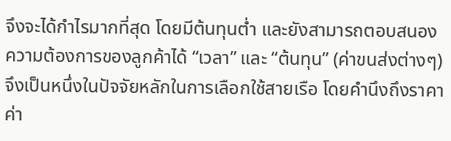จึงจะได้กำไรมากที่สุด โดยมีต้นทุนต่ำ และยังสามารถตอบสนองความต้องการของลูกค้าได้ “เวลา” และ “ต้นทุน” (ค่าขนส่งต่างๆ) จึงเป็นหนึ่งในปัจจัยหลักในการเลือกใช้สายเรือ โดยคำนึงถึงราคาค่า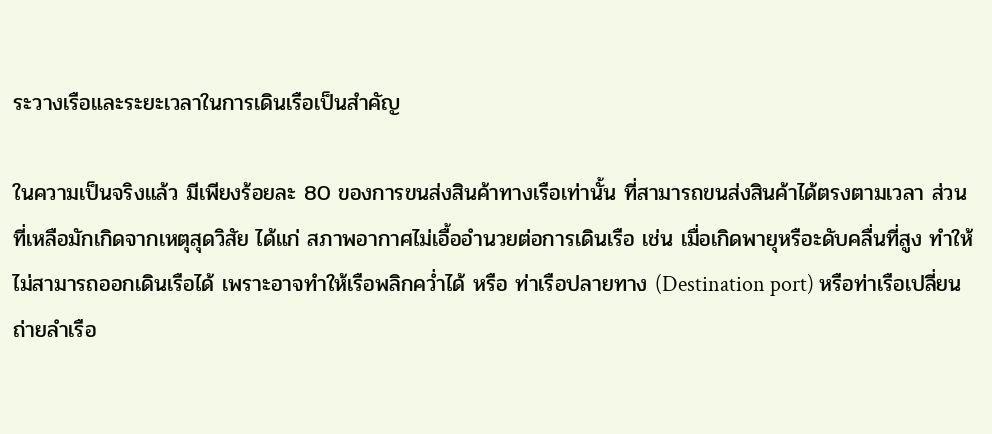ระวางเรือและระยะเวลาในการเดินเรือเป็นสำคัญ

ในความเป็นจริงแล้ว มีเพียงร้อยละ 80 ของการขนส่งสินค้าทางเรือเท่านั้น ที่สามารถขนส่งสินค้าได้ตรงตามเวลา ส่วนที่เหลือมักเกิดจากเหตุสุดวิสัย ได้แก่ สภาพอากาศไม่เอื้ออำนวยต่อการเดินเรือ เช่น เมื่อเกิดพายุหรือะดับคลื่นที่สูง ทำให้ไม่สามารถออกเดินเรือได้ เพราะอาจทำให้เรือพลิกคว่ำได้ หรือ ท่าเรือปลายทาง (Destination port) หรือท่าเรือเปลี่ยนถ่ายลำเรือ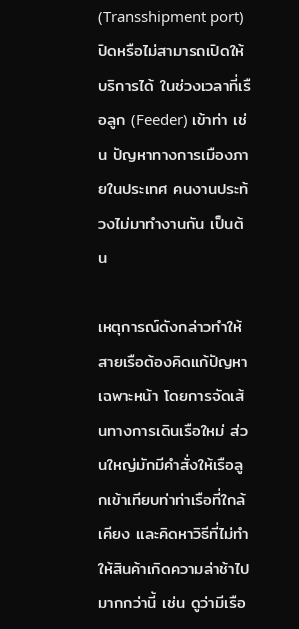(Transshipment port) ปิดหรือไม่สามารถเปิดให้บริการได้ ในช่วงเวลาที่เรือลูก (Feeder) เข้าท่า เช่น ปัญหาทางการเมืองภายในประเทศ คนงานประท้วงไม่มาทำงานกัน เป็นต้น

เหตุการณ์ดังกล่าวทำให้สายเรือต้องคิดแก้ปัญหาเฉพาะหน้า โดยการจัดเส้นทางการเดินเรือใหม่ ส่วนใหญ่มักมีคำสั่งให้เรือลูกเข้าเทียบท่าท่าเรือที่ใกล้เคียง และคิดหาวิธีที่ไม่ทำให้สินค้าเกิดความล่าช้าไปมากกว่านี้ เช่น ดูว่ามีเรือ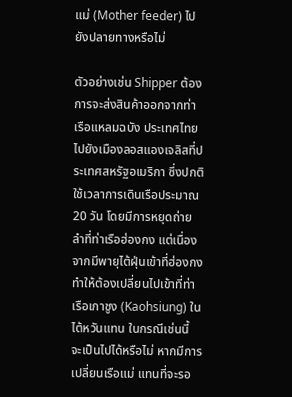แม่ (Mother feeder) ไปยังปลายทางหรือไม่

ตัวอย่างเช่น Shipper ต้องการจะส่งสินค้าออกจากท่าเรือแหลมฉบัง ประเทศไทยไปยังเมืองลอสแองเจลิสที่ประเทศสหรัฐอเมริกา ซึ่งปกติใช้เวลาการเดินเรือประมาณ 20 วัน โดยมีการหยุดถ่ายลำที่ท่าเรือฮ่องกง แต่เนื่องจากมีพายุไต้ฝุ่นเข้าที่ฮ่องกง ทำให้ต้องเปลี่ยนไปเข้าที่ท่าเรือเกาชูง (Kaohsiung) ในไต้หวันแทน ในกรณีเช่นนี้ จะเป็นไปได้หรือไม่ หากมีการเปลี่ยนเรือแม่ แทนที่จะรอ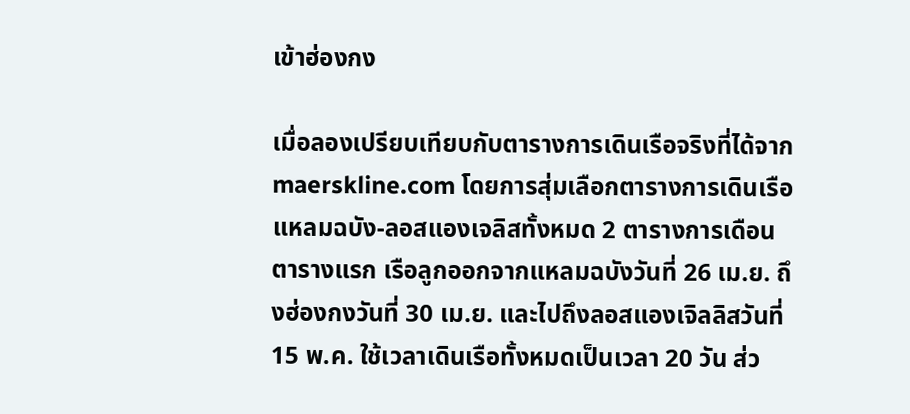เข้าฮ่องกง

เมื่อลองเปรียบเทียบกับตารางการเดินเรือจริงที่ได้จาก maerskline.com โดยการสุ่มเลือกตารางการเดินเรือแหลมฉบัง-ลอสแองเจลิสทั้งหมด 2 ตารางการเดือน ตารางแรก เรือลูกออกจากแหลมฉบังวันที่ 26 เม.ย. ถึงฮ่องกงวันที่ 30 เม.ย. และไปถึงลอสแองเจิลลิสวันที่ 15 พ.ค. ใช้เวลาเดินเรือทั้งหมดเป็นเวลา 20 วัน ส่ว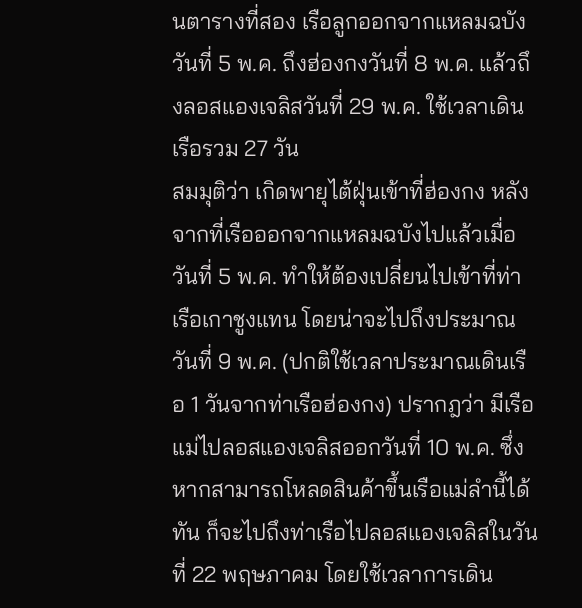นตารางที่สอง เรือลูกออกจากแหลมฉบังวันที่ 5 พ.ค. ถึงฮ่องกงวันที่ 8 พ.ค. แล้วถึงลอสแองเจลิสวันที่ 29 พ.ค. ใช้เวลาเดินเรือรวม 27 วัน
สมมุติว่า เกิดพายุไต้ฝุ่นเข้าที่ฮ่องกง หลังจากที่เรือออกจากแหลมฉบังไปแล้วเมื่อวันที่ 5 พ.ค. ทำให้ต้องเปลี่ยนไปเข้าที่ท่าเรือเกาชูงแทน โดยน่าจะไปถึงประมาณวันที่ 9 พ.ค. (ปกติใช้เวลาประมาณเดินเรือ 1 วันจากท่าเรือฮ่องกง) ปรากฎว่า มีเรือแม่ไปลอสแองเจลิสออกวันที่ 10 พ.ค. ซึ่งหากสามารถโหลดสินค้าขึ้นเรือแม่ลำนี้ได้ทัน ก็จะไปถึงท่าเรือไปลอสแองเจลิสในวันที่ 22 พฤษภาคม โดยใช้เวลาการเดิน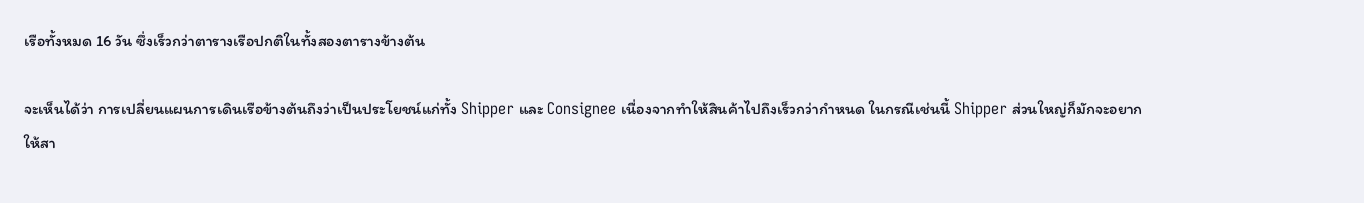เรือทั้งหมด 16 วัน ซึ่งเร็วกว่าตารางเรือปกติในทั้งสองตารางข้างต้น

จะเห็นได้ว่า การเปลี่ยนแผนการเดินเรือข้างต้นถึงว่าเป็นประโยชน์แก่ทั้ง Shipper และ Consignee เนื่องจากทำให้สินค้าไปถึงเร็วกว่ากำหนด ในกรณีเช่นนี้ Shipper ส่วนใหญ่ก็มักจะอยากให้สา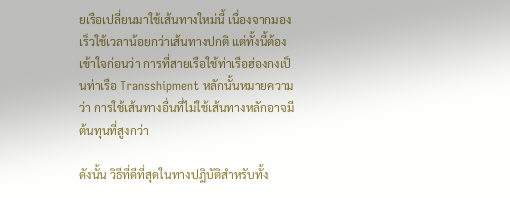ยเรือเปลี่ยนมาใช้เส้นทางใหม่นี้ เนื่องจากมองเร็วใช้เวลาน้อยกว่าเส้นทางปกติ แต่ทั้งนี้ต้องเข้าใจก่อนว่า การที่สายเรือใช้ท่าเรือฮ่องกงเป็นท่าเรือ Transshipment หลักนั้นหมายความว่า การใช้เส้นทางอื่นที่ไม่ใช้เส้นทางหลักอาจมีต้นทุนที่สูงกว่า

ดังนั้น วิธีที่ดีที่สุดในทางปฎิบัติสำหรับทั้ง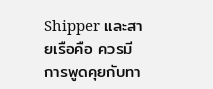Shipper และสายเรือคือ ควรมีการพูดคุยกับทา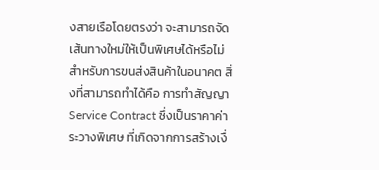งสายเรือโดยตรงว่า จะสามารถจัดเส้นทางใหม่ให้เป็นพิเศษได้หรือไม่ สำหรับการขนส่งสินค้าในอนาคต สิ่งที่สามารถทำได้คือ การทำสัญญา Service Contract ซึ่งเป็นราคาค่าระวางพิเศษ ที่เกิดจากการสร้างเงื่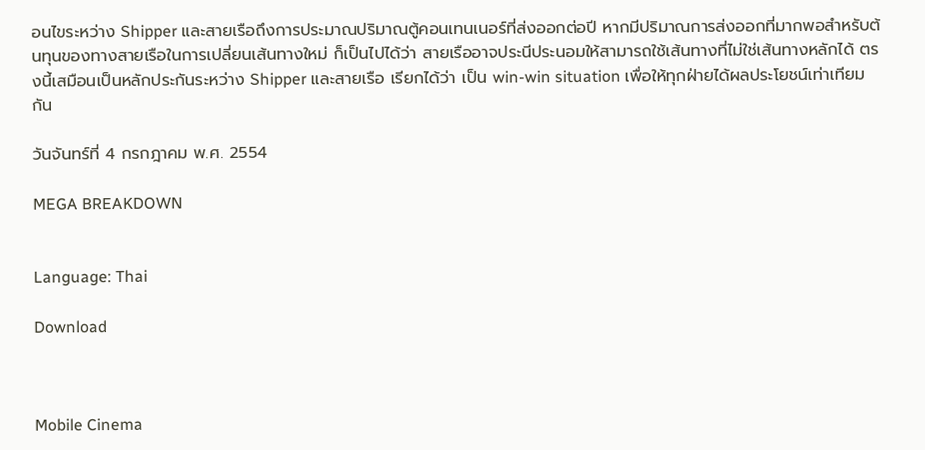อนไขระหว่าง Shipper และสายเรือถึงการประมาณปริมาณตู้คอนเทนเนอร์ที่ส่งออกต่อปี หากมีปริมาณการส่งออกที่มากพอสำหรับต้นทุนของทางสายเรือในการเปลี่ยนเส้นทางใหม่ ก็เป็นไปได้ว่า สายเรืออาจประนีประนอมให้สามารถใช้เส้นทางที่ไม่ใช่เส้นทางหลักได้ ตรงนี้เสมือนเป็นหลักประกันระหว่าง Shipper และสายเรือ เรียกได้ว่า เป็น win-win situation เพื่อให้ทุกฝ่ายได้ผลประโยชน์เท่าเทียมกัน

วันจันทร์ที่ 4 กรกฎาคม พ.ศ. 2554

MEGA BREAKDOWN


Language: Thai

Download



Mobile Cinema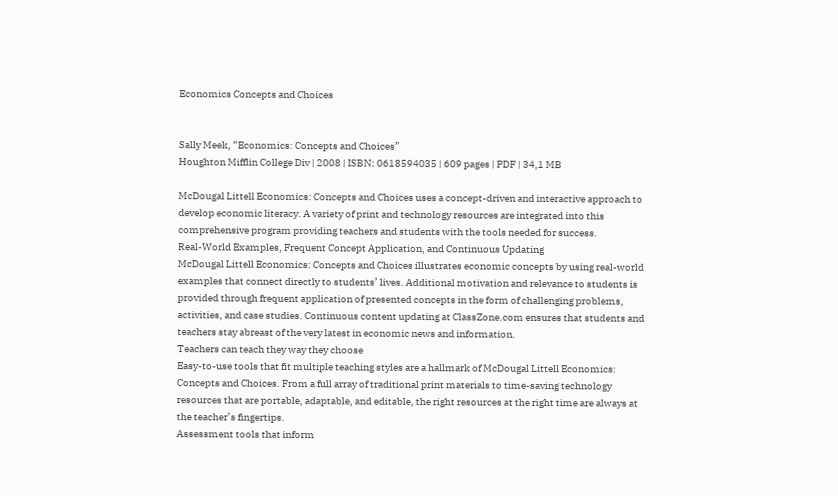Economics Concepts and Choices


Sally Meek, “Economics: Concepts and Choices”
Houghton Mifflin College Div | 2008 | ISBN: 0618594035 | 609 pages | PDF | 34,1 MB

McDougal Littell Economics: Concepts and Choices uses a concept-driven and interactive approach to develop economic literacy. A variety of print and technology resources are integrated into this comprehensive program providing teachers and students with the tools needed for success.
Real-World Examples, Frequent Concept Application, and Continuous Updating
McDougal Littell Economics: Concepts and Choices illustrates economic concepts by using real-world examples that connect directly to students’ lives. Additional motivation and relevance to students is provided through frequent application of presented concepts in the form of challenging problems, activities, and case studies. Continuous content updating at ClassZone.com ensures that students and teachers stay abreast of the very latest in economic news and information.
Teachers can teach they way they choose
Easy-to-use tools that fit multiple teaching styles are a hallmark of McDougal Littell Economics: Concepts and Choices. From a full array of traditional print materials to time-saving technology resources that are portable, adaptable, and editable, the right resources at the right time are always at the teacher’s fingertips.
Assessment tools that inform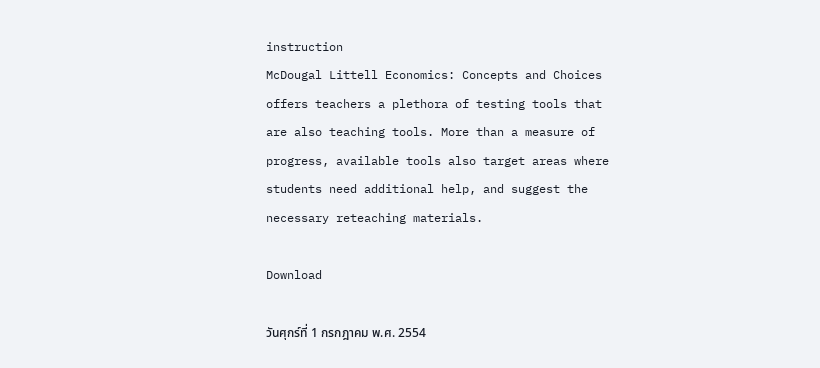instruction
McDougal Littell Economics: Concepts and Choices offers teachers a plethora of testing tools that are also teaching tools. More than a measure of progress, available tools also target areas where students need additional help, and suggest the necessary reteaching materials.

Download

วันศุกร์ที่ 1 กรกฎาคม พ.ศ. 2554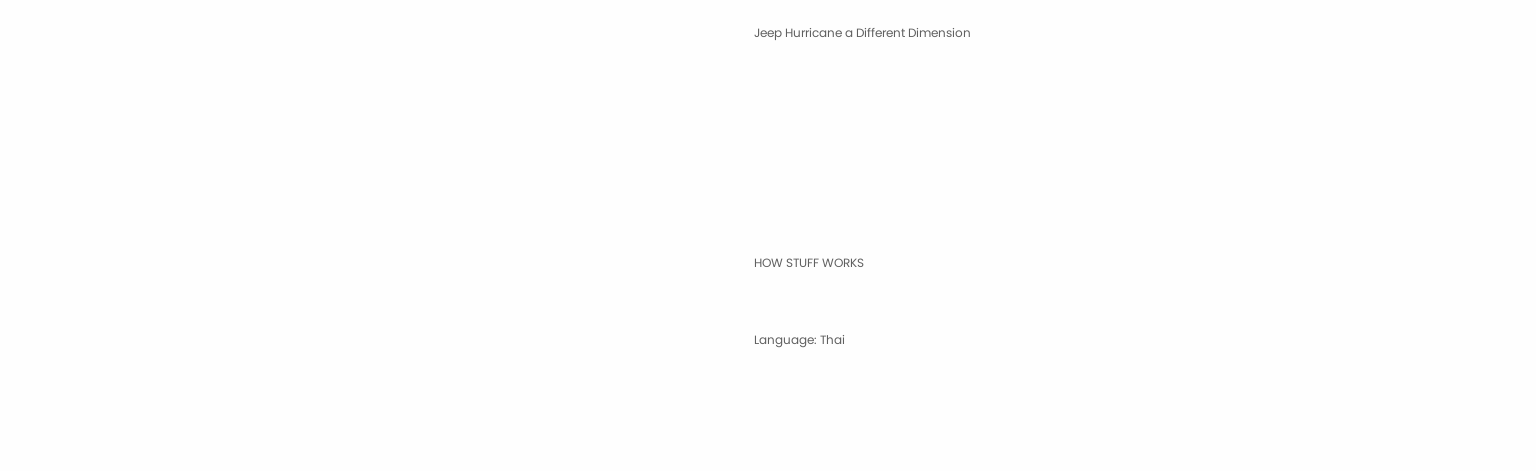Jeep Hurricane a Different Dimension








HOW STUFF WORKS


Language: Thai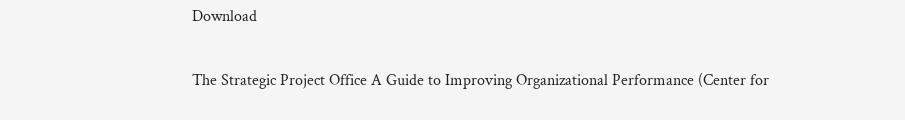Download

The Strategic Project Office A Guide to Improving Organizational Performance (Center for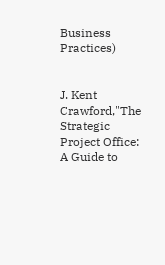Business Practices)


J. Kent Crawford,"The Strategic Project Office: A Guide to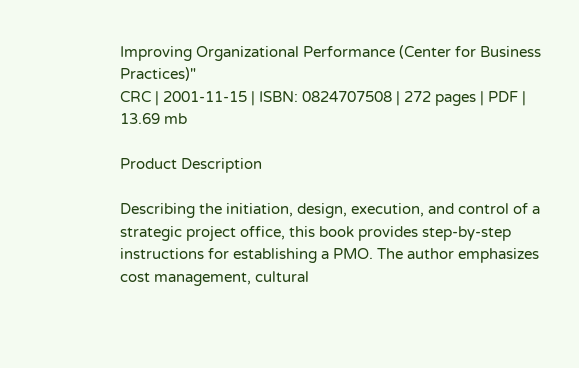Improving Organizational Performance (Center for Business Practices)"
CRC | 2001-11-15 | ISBN: 0824707508 | 272 pages | PDF | 13.69 mb

Product Description

Describing the initiation, design, execution, and control of a strategic project office, this book provides step-by-step instructions for establishing a PMO. The author emphasizes cost management, cultural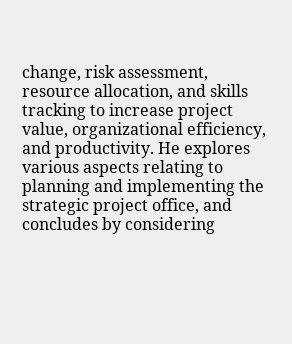change, risk assessment, resource allocation, and skills tracking to increase project value, organizational efficiency, and productivity. He explores various aspects relating to planning and implementing the strategic project office, and concludes by considering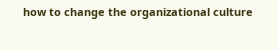how to change the organizational culture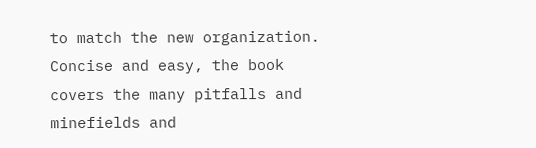to match the new organization. Concise and easy, the book covers the many pitfalls and minefields and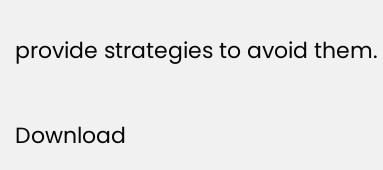provide strategies to avoid them.

Download